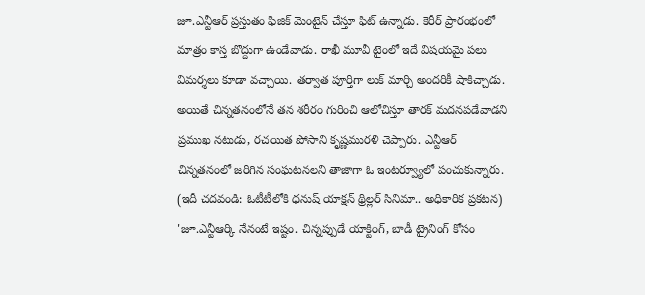జూ.ఎన్టీఆర్ ప్రస్తుతం ఫిజిక్ మెంటైన్ చేస్తూ ఫిట్ ఉన్నాడు. కెరీర్ ప్రారంభంలో మాత్రం కాస్త బొద్దుగా ఉండేవాడు. రాఖీ మూవీ టైంలో ఇదే విషయమై పలు విమర్శలు కూడా వచ్చాయి. తర్వాత పూర్తిగా లుక్ మార్చి అందరికీ షాకిచ్చాడు. అయితే చిన్నతనంలోనే తన శరీరం గురించి ఆలోచిస్తూ తారక్ మదనపడేవాడని ప్రముఖ నటుడు, రచయిత పోసాని కృష్ణమురళి చెప్పారు. ఎన్టీఆర్ చిన్నతనంలో జరిగిన సంఘటనలని తాజాగా ఓ ఇంటర్వ్యూలో పంచుకున్నారు.
(ఇదీ చదవండి: ఓటీటీలోకి ధనుష్ యాక్షన్ థ్రిల్లర్ సినిమా.. అధికారిక ప్రకటన)
'జూ.ఎన్టీఆర్కి నేనంటే ఇష్టం. చిన్నప్పుడే యాక్టింగ్, బాడీ ట్రైనింగ్ కోసం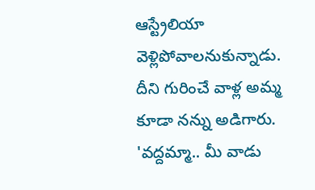ఆస్ట్రేలియా వెళ్లిపోవాలనుకున్నాడు. దీని గురించే వాళ్ల అమ్మ కూడా నన్ను అడిగారు. 'వద్దమ్మా.. మీ వాడు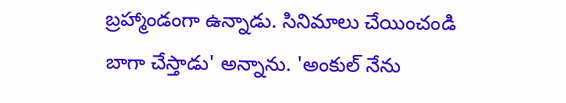బ్రహ్మాండంగా ఉన్నాడు. సినిమాలు చేయించండి బాగా చేస్తాడు' అన్నాను. 'అంకుల్ నేను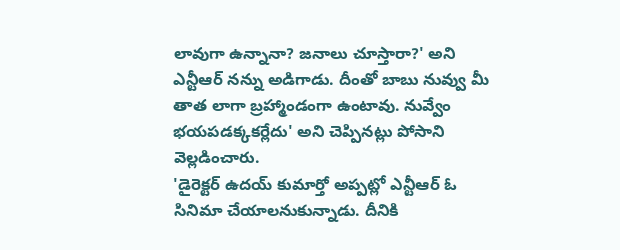లావుగా ఉన్నానా? జనాలు చూస్తారా?' అని ఎన్టీఆర్ నన్ను అడిగాడు. దీంతో బాబు నువ్వు మీ తాత లాగా బ్రహ్మాండంగా ఉంటావు. నువ్వేం భయపడక్కకర్లేదు' అని చెప్పినట్లు పోసాని వెల్లడించారు.
'డైరెక్టర్ ఉదయ్ కుమార్తో అప్పట్లో ఎన్టీఆర్ ఓ సినిమా చేయాలనుకున్నాడు. దీనికి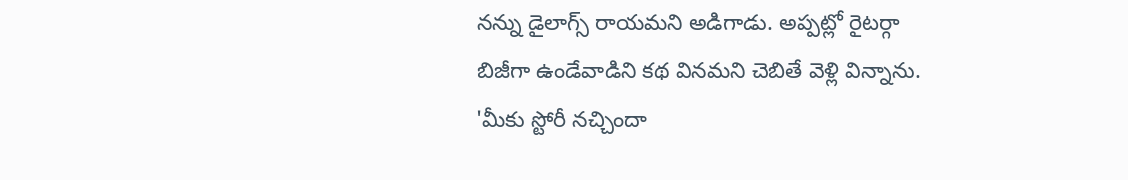నన్ను డైలాగ్స్ రాయమని అడిగాడు. అప్పట్లో రైటర్గా బిజీగా ఉండేవాడిని కథ వినమని చెబితే వెళ్లి విన్నాను. 'మీకు స్టోరీ నచ్చిందా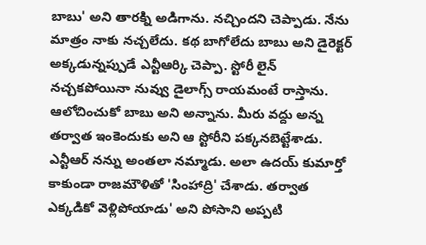బాబు' అని తారక్ని అడిగాను. నచ్చిందని చెప్పాడు. నేను మాత్రం నాకు నచ్చలేదు. కథ బాగోలేదు బాబు అని డైరెక్టర్ అక్కడున్నప్పుడే ఎన్టీఆర్కి చెప్పా. స్టోరీ లైన్ నచ్చకపోయినా నువ్వు డైలాగ్స్ రాయమంటే రాస్తాను. ఆలోచించుకో బాబు అని అన్నాను. మీరు వద్దు అన్న తర్వాత ఇంకెందుకు అని ఆ స్టోరీని పక్కనబెట్టేశాడు. ఎన్టీఆర్ నన్ను అంతలా నమ్మాడు. అలా ఉదయ్ కుమార్తో కాకుండా రాజమౌళితో 'సింహాద్రి' చేశాడు. తర్వాత ఎక్కడికో వెళ్లిపోయాడు' అని పోసాని అప్పటి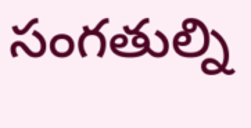సంగతుల్ని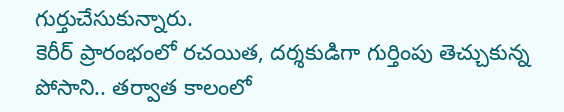గుర్తుచేసుకున్నారు.
కెరీర్ ప్రారంభంలో రచయిత, దర్శకుడిగా గుర్తింపు తెచ్చుకున్న పోసాని.. తర్వాత కాలంలో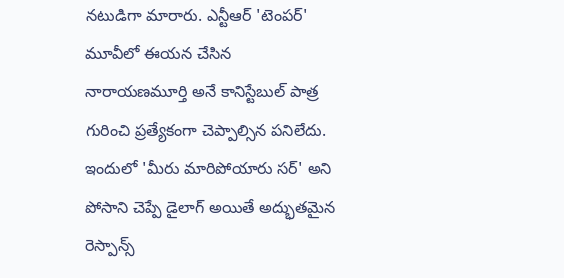నటుడిగా మారారు. ఎన్టీఆర్ 'టెంపర్' మూవీలో ఈయన చేసిన నారాయణమూర్తి అనే కానిస్టేబుల్ పాత్ర గురించి ప్రత్యేకంగా చెప్పాల్సిన పనిలేదు. ఇందులో 'మీరు మారిపోయారు సర్' అని పోసాని చెప్పే డైలాగ్ అయితే అద్భుతమైన రెస్పాన్స్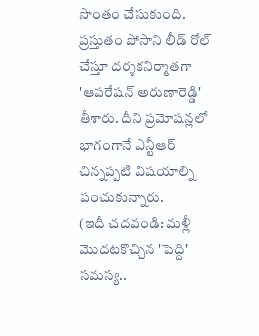సొంతం చేసుకుంది. ప్రస్తుతం పోసాని లీడ్ రోల్ చేస్తూ దర్శకనిర్మాతగా 'ఆపరేషన్ అరుణారెడ్డి' తీశారు. దీని ప్రమోషన్లలో భాగంగానే ఎన్టీఆర్ చిన్నప్పటి విషయాల్ని పంచుకున్నారు.
(ఇదీ చదవండి: మళ్లీ మొదటకొచ్చిన 'పెద్ది' సమస్య..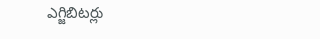ఎగ్జిబిటర్లు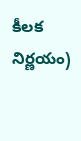కీలక నిర్ణయం)